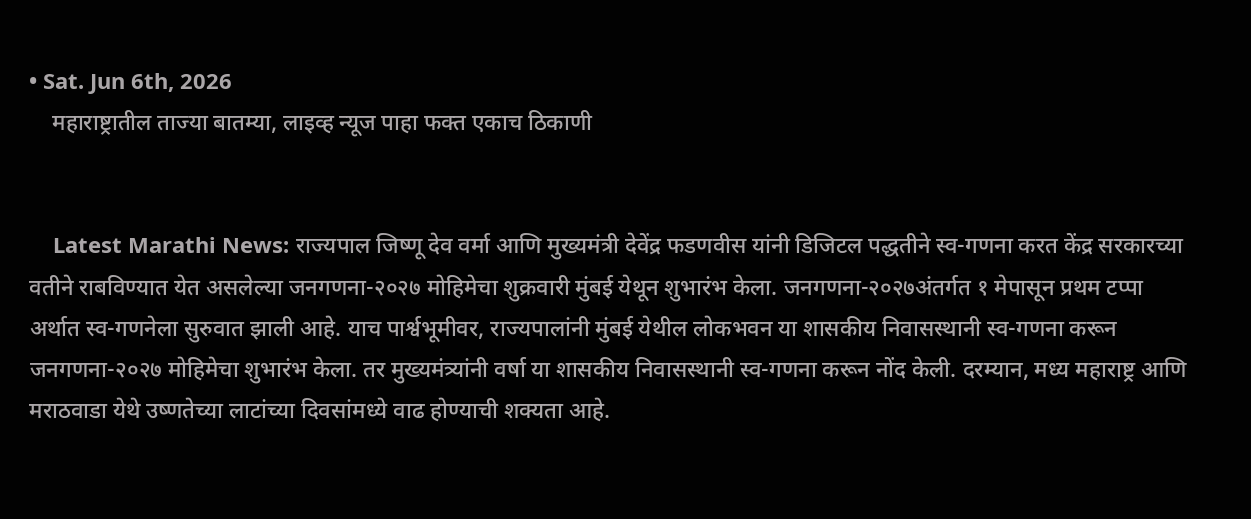• Sat. Jun 6th, 2026
    महाराष्ट्रातील ताज्या बातम्या, लाइव्ह न्यूज पाहा फक्त एकाच ठिकाणी


    Latest Marathi News: राज्यपाल जिष्णू देव वर्मा आणि मुख्यमंत्री देवेंद्र फडणवीस यांनी डिजिटल पद्धतीने स्व-गणना करत केंद्र सरकारच्या वतीने राबविण्यात येत असलेल्या जनगणना-२०२७ मोहिमेचा शुक्रवारी मुंबई येथून शुभारंभ केला. जनगणना-२०२७अंतर्गत १ मेपासून प्रथम टप्पा अर्थात स्व-गणनेला सुरुवात झाली आहे. याच पार्श्वभूमीवर, राज्यपालांनी मुंबई येथील लोकभवन या शासकीय निवासस्थानी स्व-गणना करून जनगणना-२०२७ मोहिमेचा शुभारंभ केला. तर मुख्यमंत्र्यांनी वर्षा या शासकीय निवासस्थानी स्व-गणना करून नोंद केली. दरम्यान, मध्य महाराष्ट्र आणि मराठवाडा येथे उष्णतेच्या लाटांच्या दिवसांमध्ये वाढ होण्याची शक्यता आहे.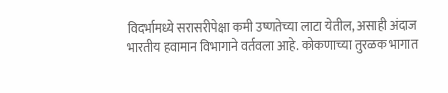विदर्भामध्ये सरासरीपेक्षा कमी उष्णतेच्या लाटा येतील, असाही अंदाज भारतीय हवामान विभागाने वर्तवला आहे. कोकणाच्या तुरळक भागात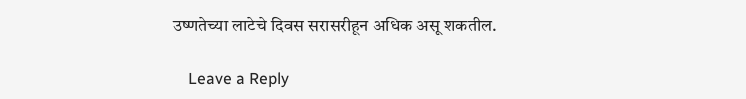उष्णतेच्या लाटेचे दिवस सरासरीहून अधिक असू शकतील.

    Leave a Reply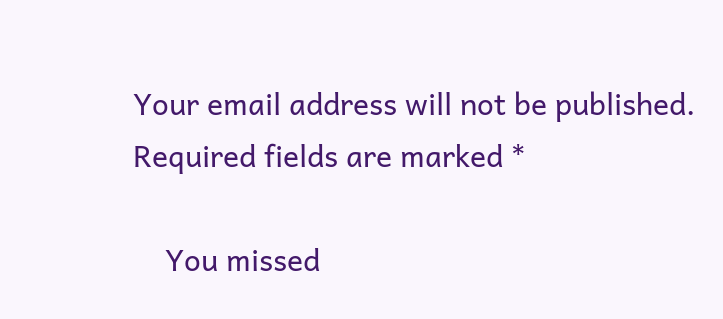Your email address will not be published. Required fields are marked *

    You missed